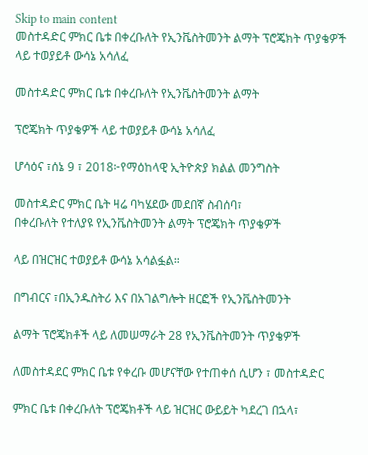Skip to main content
መስተዳድር ምክር ቤቱ በቀረቡለት የኢንቬስትመንት ልማት ፕሮጄክት ጥያቄዎች ላይ ተወያይቶ ውሳኔ አሳለፈ

መስተዳድር ምክር ቤቱ በቀረቡለት የኢንቬስትመንት ልማት

ፕሮጄክት ጥያቄዎች ላይ ተወያይቶ ውሳኔ አሳለፈ

ሆሳዕና ፣ሰኔ 9 ፣ 2018፦የማዕከላዊ ኢትዮጵያ ክልል መንግስት

መስተዳድር ምክር ቤት ዛሬ ባካሄደው መደበኛ ስብሰባ፣
በቀረቡለት የተለያዩ የኢንቬስትመንት ልማት ፕሮጄክት ጥያቄዎች

ላይ በዝርዝር ተወያይቶ ውሳኔ አሳልፏል።

በግብርና ፣በኢንዱስትሪ እና በአገልግሎት ዘርፎች የኢንቬስትመንት

ልማት ፕሮጄክቶች ላይ ለመሠማራት 28 የኢንቬስትመንት ጥያቄዎች

ለመስተዳደር ምክር ቤቱ የቀረቡ መሆናቸው የተጠቀሰ ሲሆን ፣ መስተዳድር

ምክር ቤቱ በቀረቡለት ፕሮጄክቶች ላይ ዝርዝር ውይይት ካደረገ በኋላ፣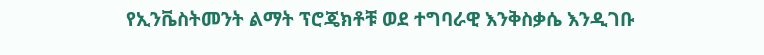የኢንቬስትመንት ልማት ፕሮጄክቶቹ ወደ ተግባራዊ እንቅስቃሴ እንዲገቡ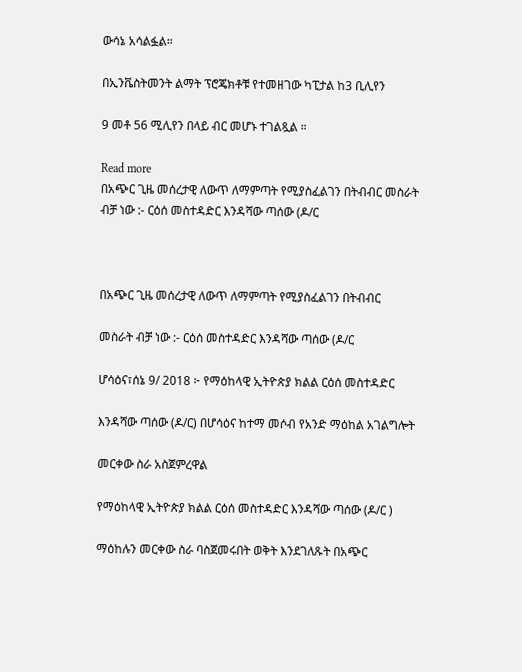ውሳኔ አሳልፏል።

በኢንቬስትመንት ልማት ፕሮጄክቶቹ የተመዘገው ካፒታል ከ3 ቢሊየን

9 መቶ 56 ሚሊየን በላይ ብር መሆኑ ተገልጿል ።

Read more
በአጭር ጊዜ መሰረታዊ ለውጥ ለማምጣት የሚያስፈልገን በትብብር መስራት ብቻ ነው :- ርዕሰ መስተዳድር እንዳሻው ጣሰው (ዶ/ር



በአጭር ጊዜ መሰረታዊ ለውጥ ለማምጣት የሚያስፈልገን በትብብር

መስራት ብቻ ነው :- ርዕሰ መስተዳድር እንዳሻው ጣሰው (ዶ/ር

ሆሳዕና፣ሰኔ 9/ 2018 ፦ የማዕከላዊ ኢትዮጵያ ክልል ርዕሰ መስተዳድር

እንዳሻው ጣሰው (ዶ/ር) በሆሳዕና ከተማ መሶብ የአንድ ማዕከል አገልግሎት

መርቀው ስራ አስጀምረዋል

የማዕከላዊ ኢትዮጵያ ክልል ርዕሰ መስተዳድር እንዳሻው ጣሰው (ዶ/ር )

ማዕከሉን መርቀው ስራ ባስጀመሩበት ወቅት እንደገለጹት በአጭር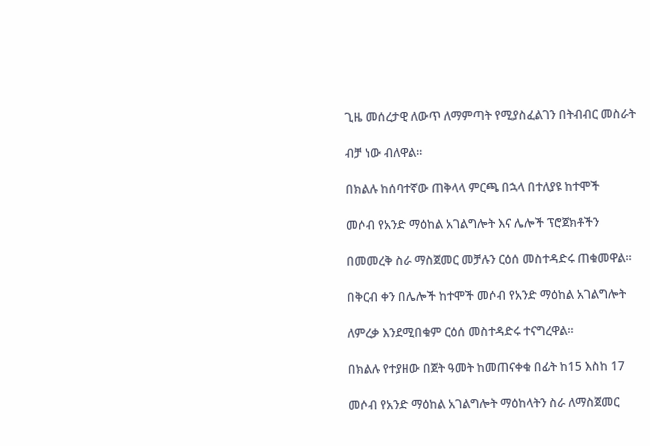ጊዜ መሰረታዊ ለውጥ ለማምጣት የሚያስፈልገን በትብብር መስራት

ብቻ ነው ብለዋል።

በክልሉ ከሰባተኛው ጠቅላላ ምርጫ በኋላ በተለያዩ ከተሞች

መሶብ የአንድ ማዕከል አገልግሎት እና ሌሎች ፕሮጀክቶችን

በመመረቅ ስራ ማስጀመር መቻሉን ርዕሰ መስተዳድሩ ጠቁመዋል።

በቅርብ ቀን በሌሎች ከተሞች መሶብ የአንድ ማዕከል አገልግሎት

ለምረቃ እንደሚበቁም ርዕሰ መስተዳድሩ ተናግረዋል።

በክልሉ የተያዘው በጀት ዓመት ከመጠናቀቁ በፊት ከ15 እስከ 17

መሶብ የአንድ ማዕከል አገልግሎት ማዕከላትን ስራ ለማስጀመር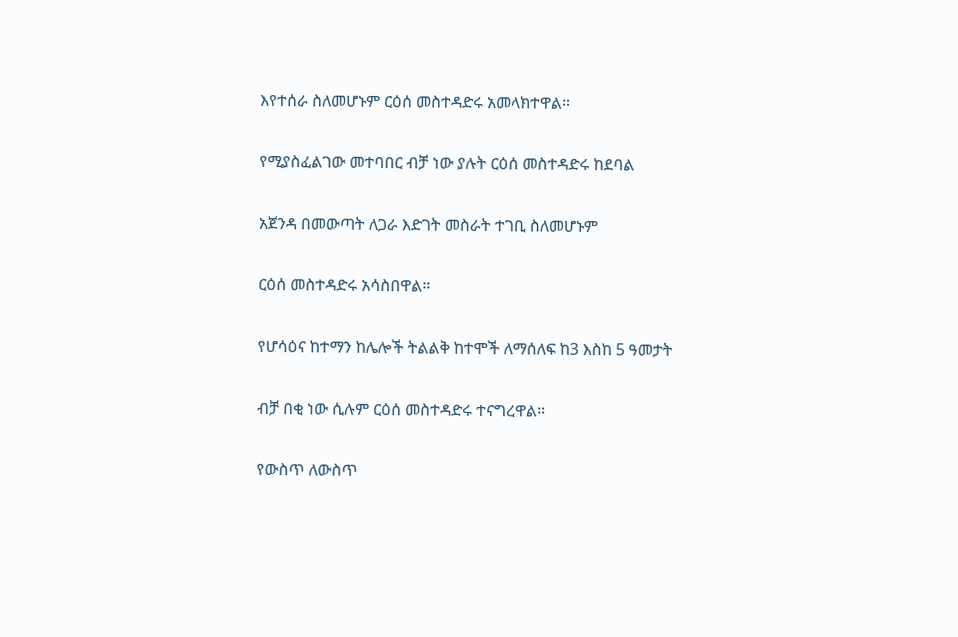እየተሰራ ስለመሆኑም ርዕሰ መስተዳድሩ አመላክተዋል።

የሚያስፈልገው መተባበር ብቻ ነው ያሉት ርዕሰ መስተዳድሩ ከደባል

አጀንዳ በመውጣት ለጋራ እድገት መስራት ተገቢ ስለመሆኑም

ርዕሰ መስተዳድሩ አሳስበዋል።

የሆሳዕና ከተማን ከሌሎች ትልልቅ ከተሞች ለማሰለፍ ከ3 እስከ 5 ዓመታት

ብቻ በቂ ነው ሲሉም ርዕሰ መስተዳድሩ ተናግረዋል።

የውስጥ ለውስጥ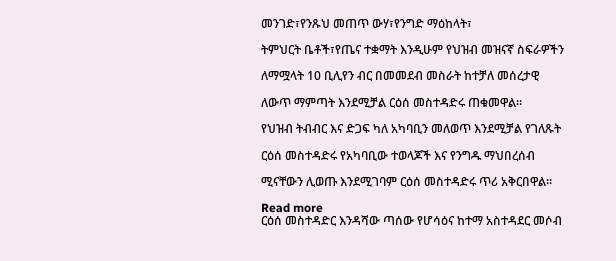መንገድ፣የንጹህ መጠጥ ውሃ፣የንግድ ማዕከላት፣

ትምህርት ቤቶች፣የጤና ተቋማት እንዲሁም የህዝብ መዝናኛ ስፍራዎችን

ለማሟላት 10 ቢሊየን ብር በመመደብ መስራት ከተቻለ መሰረታዊ

ለውጥ ማምጣት እንደሚቻል ርዕሰ መስተዳድሩ ጠቁመዋል።

የህዝብ ትብብር እና ድጋፍ ካለ አካባቢን መለወጥ እንደሚቻል የገለጹት

ርዕሰ መስተዳድሩ የአካባቢው ተወላጆች እና የንግዱ ማህበረሰብ

ሚናቸውን ሊወጡ እንደሚገባም ርዕሰ መስተዳድሩ ጥሪ አቅርበዋል።

Read more
ርዕሰ መስተዳድር እንዳሻው ጣሰው የሆሳዕና ከተማ አስተዳደር መሶብ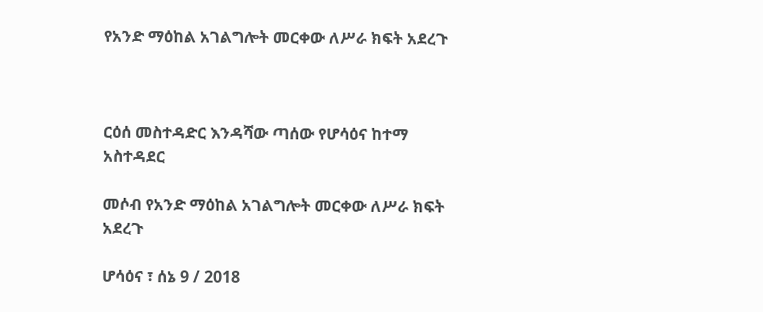የአንድ ማዕከል አገልግሎት መርቀው ለሥራ ክፍት አደረጉ



ርዕሰ መስተዳድር እንዳሻው ጣሰው የሆሳዕና ከተማ አስተዳደር

መሶብ የአንድ ማዕከል አገልግሎት መርቀው ለሥራ ክፍት አደረጉ

ሆሳዕና ፣ ሰኔ 9 / 2018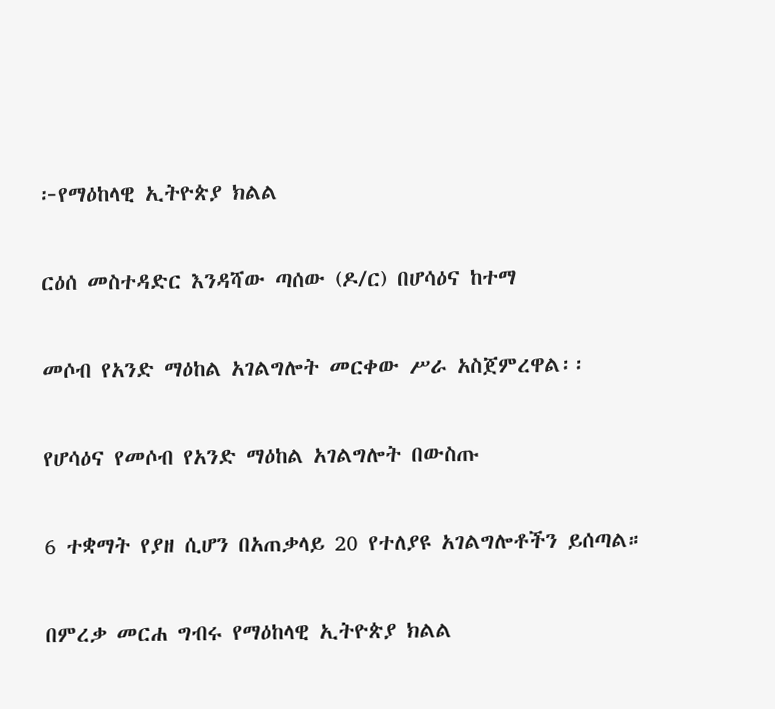፦የማዕከላዊ ኢትዮጵያ ክልል

ርዕሰ መስተዳድር እንዳሻው ጣሰው (ዶ/ር) በሆሳዕና ከተማ

መሶብ የአንድ ማዕከል አገልግሎት መርቀው ሥራ አስጀምረዋል፡፡

የሆሳዕና የመሶብ የአንድ ማዕከል አገልግሎት በውስጡ

6 ተቋማት የያዘ ሲሆን በአጠቃላይ 20 የተለያዩ አገልግሎቶችን ይሰጣል።

በምረቃ መርሐ ግብሩ የማዕከላዊ ኢትዮጵያ ክልል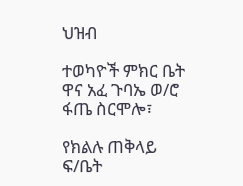ህዝብ

ተወካዮች ምክር ቤት ዋና አፈ ጉባኤ ወ/ሮ ፋጤ ስርሞሎ፣

የክልሉ ጠቅላይ ፍ/ቤት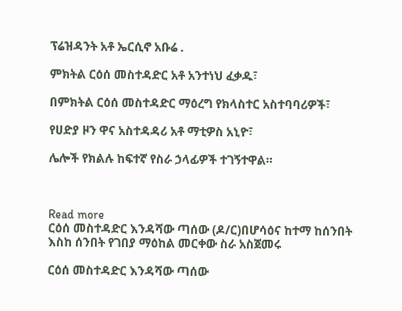ፕሬዝዳንት አቶ ኤርሲኖ አቡሬ .

ምክትል ርዕሰ መስተዳድር አቶ አንተነህ ፈቃዱ፣

በምክትል ርዕሰ መስተዳድር ማዕረግ የክላስተር አስተባባሪዎች፣

የሀድያ ዞን ዋና አስተዳዳሪ አቶ ማቲዎስ አኒዮ፣

ሌሎች የክልሉ ከፍተኛ የስራ ኃላፊዎች ተገኝተዋል።



Read more
ርዕሰ መስተዳድር እንዳሻው ጣሰው (ዶ/ር)በሆሳዕና ከተማ ከሰንበት እስከ ሰንበት የገበያ ማዕከል መርቀው ስራ አስጀመሩ

ርዕሰ መስተዳድር እንዳሻው ጣሰው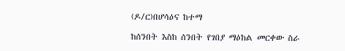(ዶ/ር)በሆሳዕና ከተማ

ከሰንበት እስከ ሰንበት የገበያ ማዕከል መርቀው ስራ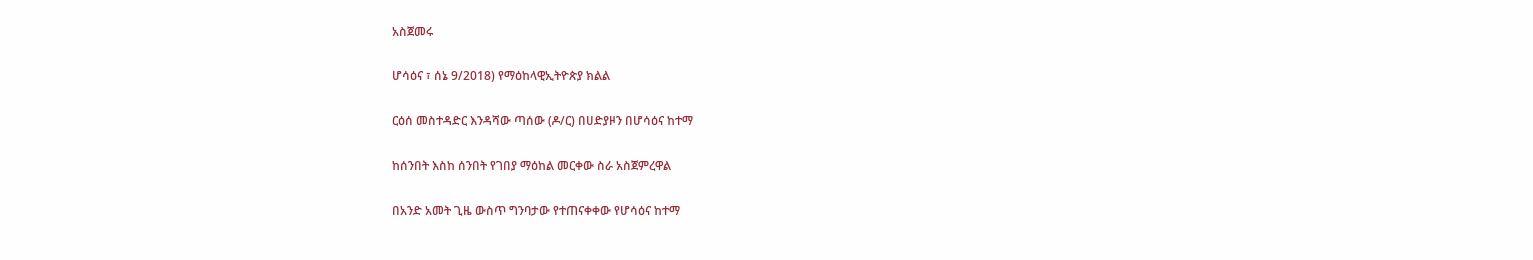አስጀመሩ

ሆሳዕና ፣ ሰኔ 9/2018) የማዕከላዊኢትዮጵያ ክልል

ርዕሰ መስተዳድር እንዳሻው ጣሰው (ዶ/ር) በሀድያዞን በሆሳዕና ከተማ

ከሰንበት እስከ ሰንበት የገበያ ማዕከል መርቀው ስራ አስጀምረዋል

በአንድ አመት ጊዜ ውስጥ ግንባታው የተጠናቀቀው የሆሳዕና ከተማ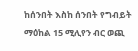ከሰንበት እስከ ሰንበት የግብይት ማዕከል 15 ሚሊየን ብር ወጪ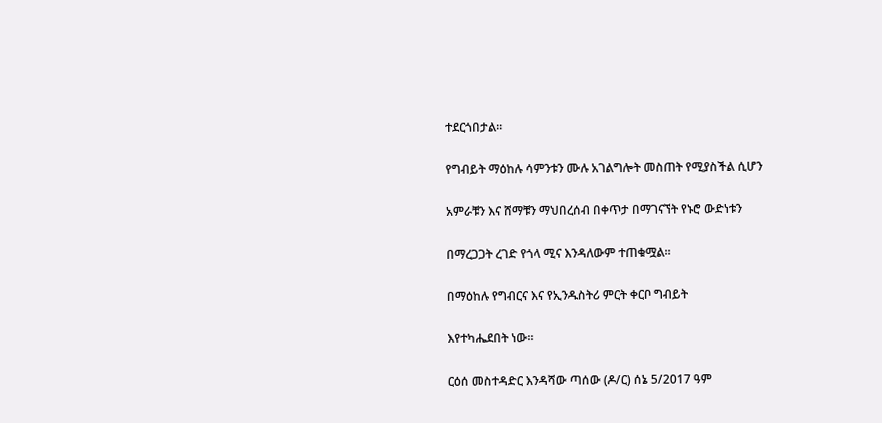ተደርጎበታል።

የግብይት ማዕከሉ ሳምንቱን ሙሉ አገልግሎት መስጠት የሚያስችል ሲሆን

አምራቹን እና ሸማቹን ማህበረሰብ በቀጥታ በማገናኘት የኑሮ ውድነቱን

በማረጋጋት ረገድ የጎላ ሚና እንዳለውም ተጠቁሟል።

በማዕከሉ የግብርና እና የኢንዱስትሪ ምርት ቀርቦ ግብይት

እየተካሔደበት ነው።

ርዕሰ መስተዳድር እንዳሻው ጣሰው (ዶ/ር) ሰኔ 5/2017 ዓም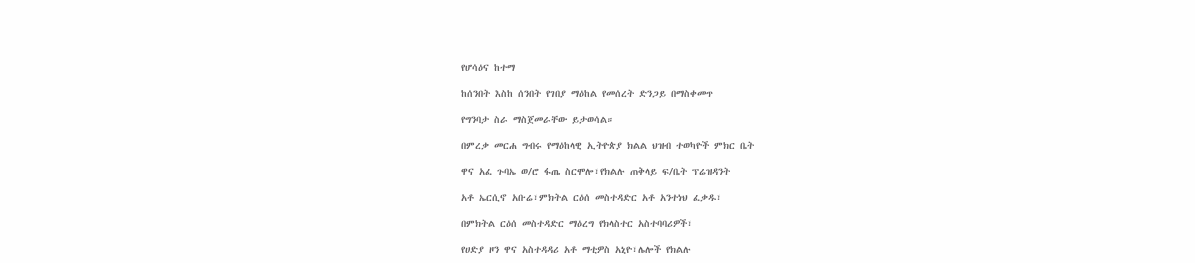የሆሳዕና ከተማ

ከሰንበት እስከ ሰንበት የገበያ ማዕከል የመሰረት ድንጋይ በማስቀመጥ

የግንባታ ስራ ማስጀመራቸው ይታወሳል።

በምረቃ መርሐ ግብሩ የማዕከላዊ ኢትዮጵያ ክልል ህዝብ ተወካዮች ምክር ቤት

ዋና አፈ ጉባኤ ወ/ሮ ፋጤ ስርሞሎ፣የክልሉ ጠቅላይ ፍ/ቤት ፕሬዝዳንት

አቶ ኤርሲኖ አቡሬ፣ምክትል ርዕሰ መስተዳድር አቶ አንተነህ ፈቃዱ፣

በምክትል ርዕሰ መስተዳድር ማዕረግ የክላስተር አስተባባሪዎች፣

የሀድያ ዞን ዋና አስተዳዳሪ አቶ ማቲዎስ አኒዮ፣ሌሎች የክልሉ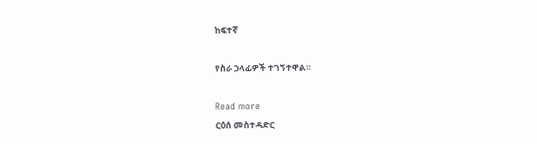ከፍተኛ

የስራ ኃላፊዎች ተገኝተዋል።

Read more
ርዕሰ መስተዳድር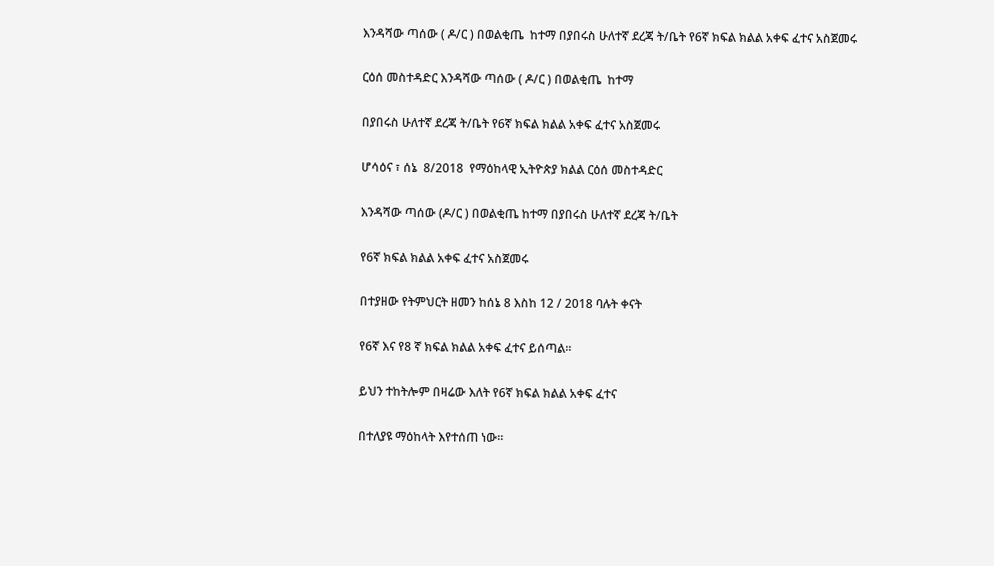እንዳሻው ጣሰው ( ዶ/ር ) በወልቂጤ  ከተማ በያበሩስ ሁለተኛ ደረጃ ት/ቤት የ6ኛ ክፍል ክልል አቀፍ ፈተና አስጀመሩ

ርዕሰ መስተዳድር እንዳሻው ጣሰው ( ዶ/ር ) በወልቂጤ  ከተማ

በያበሩስ ሁለተኛ ደረጃ ት/ቤት የ6ኛ ክፍል ክልል አቀፍ ፈተና አስጀመሩ

ሆሳዕና ፣ ሰኔ  8/2018  የማዕከላዊ ኢትዮጵያ ክልል ርዕሰ መስተዳድር

እንዳሻው ጣሰው (ዶ/ር ) በወልቂጤ ከተማ በያበሩስ ሁለተኛ ደረጃ ት/ቤት

የ6ኛ ክፍል ክልል አቀፍ ፈተና አስጀመሩ

በተያዘው የትምህርት ዘመን ከሰኔ 8 እስከ 12 / 2018 ባሉት ቀናት

የ6ኛ እና የ8 ኛ ክፍል ክልል አቀፍ ፈተና ይሰጣል።

ይህን ተከትሎም በዛሬው እለት የ6ኛ ክፍል ክልል አቀፍ ፈተና

በተለያዩ ማዕከላት እየተሰጠ ነው።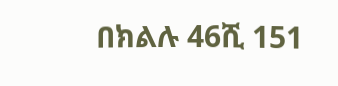በክልሉ 46ሺ 151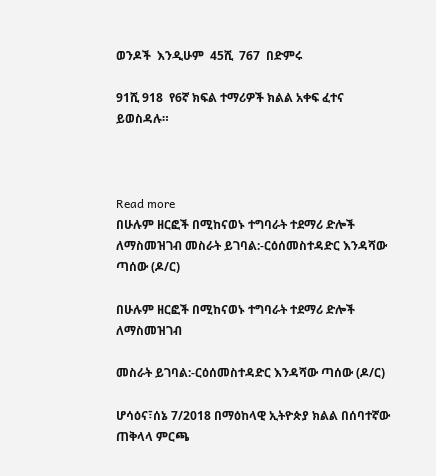ወንዶች  እንዲሁም  45ሺ  767  በድምሩ

91ሺ 918  የ6ኛ ክፍል ተማሪዎች ክልል አቀፍ ፈተና ይወስዳሉ።



Read more
በሁሉም ዘርፎች በሚከናወኑ ተግባራት ተደማሪ ድሎች ለማስመዝገብ መስራት ይገባል:-ርዕሰመስተዳድር እንዳሻው ጣሰው (ዶ/ር)

በሁሉም ዘርፎች በሚከናወኑ ተግባራት ተደማሪ ድሎች ለማስመዝገብ

መስራት ይገባል:-ርዕሰመስተዳድር እንዳሻው ጣሰው (ዶ/ር)

ሆሳዕና፣ሰኔ 7/2018 በማዕከላዊ ኢትዮጵያ ክልል በሰባተኛው ጠቅላላ ምርጫ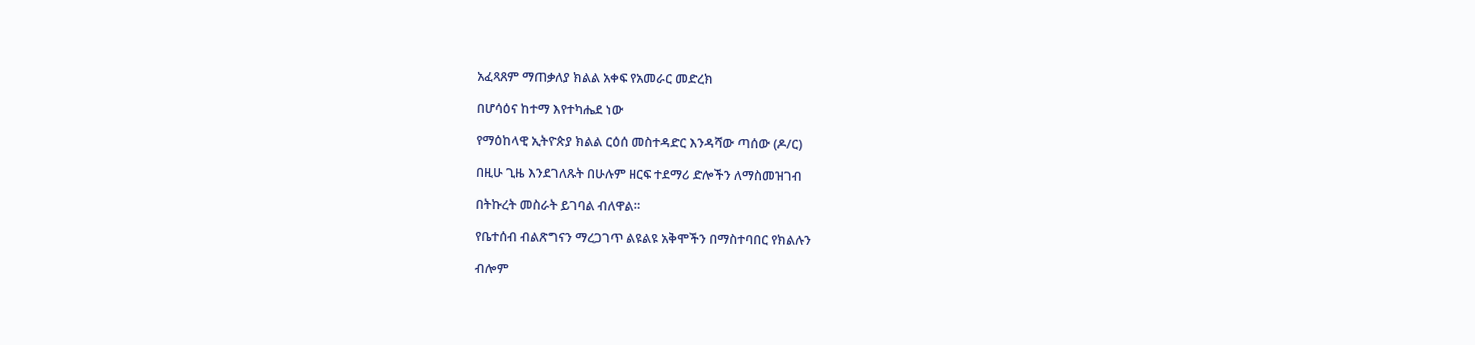አፈጻጸም ማጠቃለያ ክልል አቀፍ የአመራር መድረክ

በሆሳዕና ከተማ እየተካሔደ ነው

የማዕከላዊ ኢትዮጵያ ክልል ርዕሰ መስተዳድር እንዳሻው ጣሰው (ዶ/ር)

በዚሁ ጊዜ እንደገለጹት በሁሉም ዘርፍ ተደማሪ ድሎችን ለማስመዝገብ

በትኩረት መስራት ይገባል ብለዋል።

የቤተሰብ ብልጽግናን ማረጋገጥ ልዩልዩ አቅሞችን በማስተባበር የክልሉን

ብሎም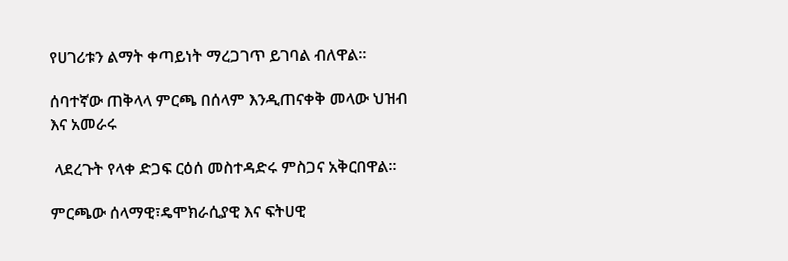የሀገሪቱን ልማት ቀጣይነት ማረጋገጥ ይገባል ብለዋል።

ሰባተኛው ጠቅላላ ምርጫ በሰላም እንዲጠናቀቅ መላው ህዝብ እና አመራሩ

 ላደረጉት የላቀ ድጋፍ ርዕሰ መስተዳድሩ ምስጋና አቅርበዋል።

ምርጫው ሰላማዊ፣ዴሞክራሲያዊ እና ፍትሀዊ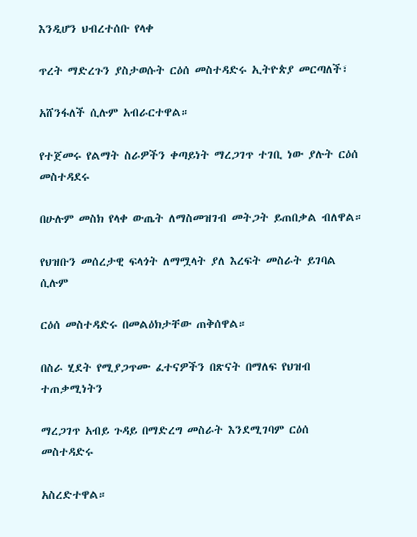እንዲሆን ህብረተሰቡ የላቀ

ጥረት ማድረጉን ያስታወሱት ርዕሰ መስተዳድሩ ኢትዮጵያ መርጣለች፣

አሸንፋለች ሲሉም አብራርተዋል።

የተጀመሩ የልማት ስራዎችን ቀጣይነት ማረጋገጥ ተገቢ ነው ያሉት ርዕሰ መስተዳደሩ

በሁሉም መስክ የላቀ ውጤት ለማስመዝገብ መትጋት ይጠበቃል ብለዋል።

የህዝቡን መሰረታዊ ፍላጎት ለማሟላት ያለ እረፍት መስራት ይገባል ሲሉም

ርዕሰ መስተዳድሩ በመልዕክታቸው ጠቅሰዋል።

በስራ ሂደት የሚያጋጥሙ ፈተናዎችን በጽናት በማለፍ የህዝብ ተጠቃሚነትን

ማረጋገጥ አብይ ጉዳይ በማድረግ መስራት እንደሚገባም ርዕሰ መስተዳድሩ

አስረድተዋል።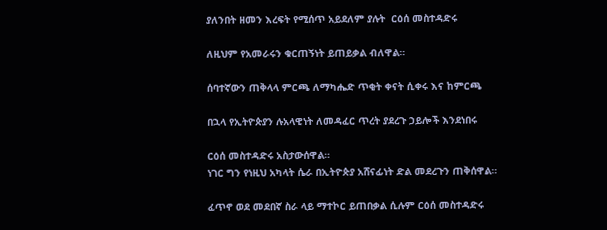ያለንበት ዘመን እረፍት የሚሰጥ አይደለም ያሉት  ርዕሰ መስተዳድሩ

ለዚህም የአመራሩን ቁርጠኝነት ይጠይቃል ብለዋል።

ሰባተኛውን ጠቅላላ ምርጫ ለማካሔድ ጥቂት ቀናት ሲቀሩ እና ከምርጫ

በኋላ የኢትዮጵያን ሉአላዊነት ለመዳፈር ጥረት ያደረጉ ኃይሎች እንደነበሩ

ርዕሰ መስተዳድሩ አስታውሰዋል።
ነገር ግን የነዚህ አካላት ሴራ በኢትዮጵያ አሸናፊነት ድል መደረጉን ጠቅሰዋል።

ፈጥኖ ወደ መደበኛ ስራ ላይ ማተኮር ይጠበቃል ሲሉም ርዕሰ መስተዳድሩ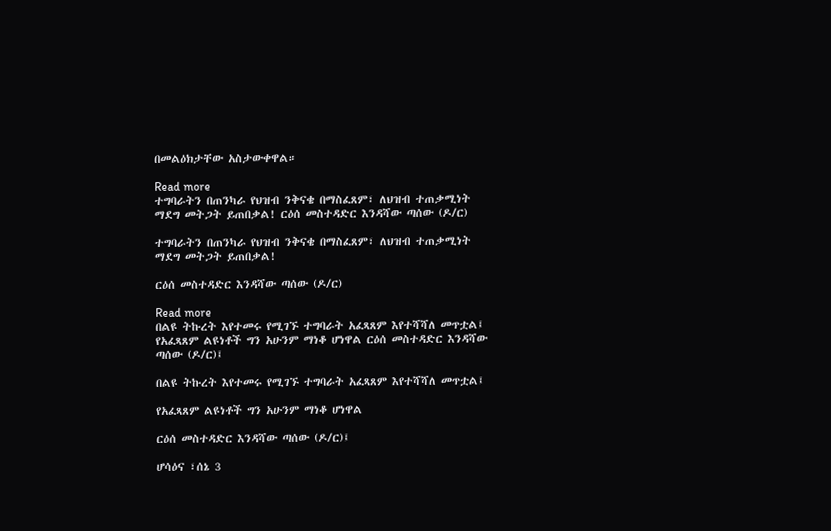በመልዕክታቸው አስታውቀዋል።

Read more
ተግባራትን በጠንካራ የህዝብ ንቅናቄ በማስፈጸም፣ ለህዝብ ተጠቃሚነት ማደግ መትጋት ይጠበቃል! ርዕሰ መስተዳድር እንዳሻው ጣሰው (ዶ/ር)

ተግባራትን በጠንካራ የህዝብ ንቅናቄ በማስፈጸም፣ ለህዝብ ተጠቃሚነት ማደግ መትጋት ይጠበቃል!

ርዕሰ መስተዳድር እንዳሻው ጣሰው (ዶ/ር)

Read more
በልዩ ትኩረት እየተመሩ የሚገኙ ተግባራት አፈጻጸም እየተሻሻለ መጥቷል፤ የአፈጻጸም ልዩነቶች ግን አሁንም ማነቆ ሆነዋል ርዕሰ መስተዳድር እንዳሻው ጣሰው (ዶ/ር)፤

በልዩ ትኩረት እየተመሩ የሚገኙ ተግባራት አፈጻጸም እየተሻሻለ መጥቷል፤

የአፈጻጸም ልዩነቶች ግን አሁንም ማነቆ ሆነዋል

ርዕሰ መስተዳድር እንዳሻው ጣሰው (ዶ/ር)፤

ሆሳዕና ፣ሰኔ 3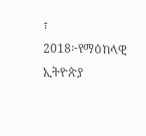፣ 2018፦የማዕከላዊ ኢትዮጵያ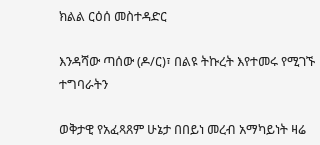ክልል ርዕሰ መስተዳድር

እንዳሻው ጣሰው (ዶ/ር)፣ በልዩ ትኩረት እየተመሩ የሚገኙ ተግባራትን

ወቅታዊ የአፈጻጸም ሁኔታ በበይነ መረብ አማካይነት ዛሬ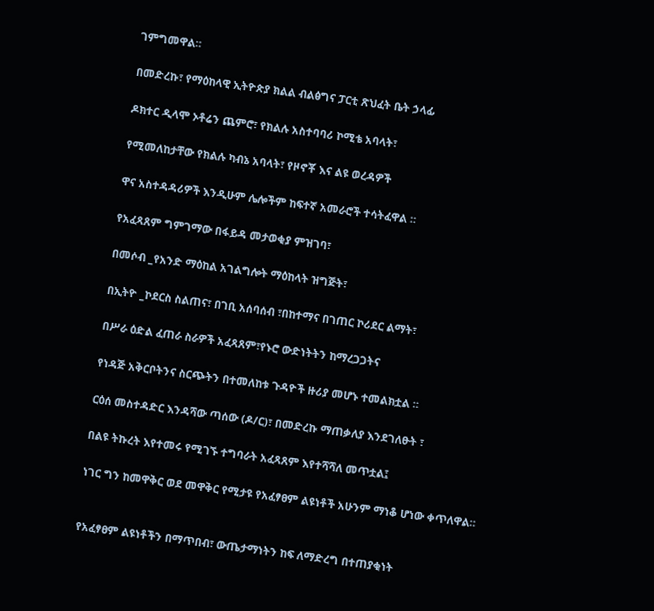ገምግመዋል።

በመድረኩ፣ የማዕከላዊ ኢትዮጵያ ክልል ብልፅግና ፓርቲ ጽህፈት ቤት ኃላፊ

ዶክተር ዲላሞ ኦቶሬን ጨምሮ፣ የክልሉ አስተባባሪ ኮሚቴ አባላት፣

የሚመለከታቸው የክልሉ ካብኔ አባላት፣ የዞኖቾ እና ልዩ ወረዳዎች

ዋና አስተዳዳሪዎች እንዲሁም ሌሎችም ከፍተኛ አመራሮች ተሳትፈዋል ።

የአፈጻጸም ግምገማው በፋይዳ መታወቂያ ምዝገባ፣

በመሶብ _የአንድ ማዕከል አገልግሎት ማዕከላት ዝግጅት፣

በኢትዮ _ኮደርስ ስልጠና፣ በገቢ አሰባሰብ ፣በከተማና በገጠር ኮሪደር ልማት፣

በሥራ ዕድል ፈጠራ ስራዎች አፈጻጸም፣የኑሮ ውድነትትን ከማረጋጋትና

የነዳጅ አቅርቦትንና ስርጭትን በተመለከቱ ጉዳዮች ዙሪያ መሆኑ ተመልክቷል ።

ርዕሰ መስተዳድር እንዳሻው ጣሰው (ዶ/ር)፣ በመድረኩ ማጠቃለያ እንደገለፁት ፣

በልዩ ትኩረት እየተመሩ የሚገኙ ተግባራት አፈጻጸም እየተሻሻለ መጥቷል፤

ነገር ግን ከመዋቅር ወደ መዋቅር የሚታዩ የአፈፃፀም ልዩነቶች አሁንም ማነቆ ሆነው ቀጥለዋል።


የአፈፃፀም ልዩነቶችን በማጥበብ፣ ውጤታማነትን ከፍ ለማድረግ በተጠያቂነት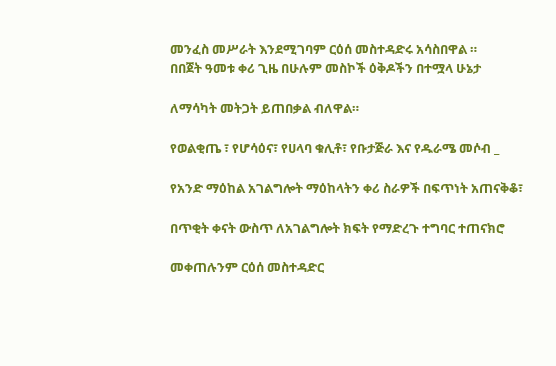መንፈስ መሥራት እንደሚገባም ርዕሰ መስተዳድሩ አሳስበዋል ።
በበጀት ዓመቱ ቀሪ ጊዜ በሁሉም መስኮች ዕቅዶችን በተሟላ ሁኔታ

ለማሳካት መትጋት ይጠበቃል ብለዋል።

የወልቂጤ ፣ የሆሳዕና፣ የሀላባ ቁሊቶ፣ የቡታጅራ እና የዱራሜ መሶብ _

የአንድ ማዕከል አገልግሎት ማዕከላትን ቀሪ ስራዎች በፍጥነት አጠናቅቆ፣

በጥቂት ቀናት ውስጥ ለአገልግሎት ክፍት የማድረጉ ተግባር ተጠናክሮ

መቀጠሉንም ርዕሰ መስተዳድር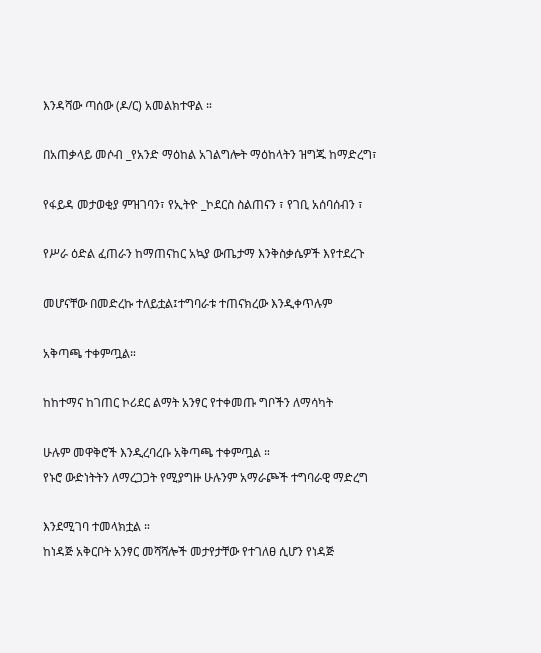እንዳሻው ጣሰው (ዶ/ር) አመልክተዋል ።

በአጠቃላይ መሶብ _የአንድ ማዕከል አገልግሎት ማዕከላትን ዝግጁ ከማድረግ፣

የፋይዳ መታወቂያ ምዝገባን፣ የኢትዮ _ኮደርስ ስልጠናን ፣ የገቢ አሰባሰብን ፣

የሥራ ዕድል ፈጠራን ከማጠናከር አኳያ ውጤታማ እንቅስቃሴዎች እየተደረጉ

መሆናቸው በመድረኩ ተለይቷል፤ተግባራቱ ተጠናክረው እንዲቀጥሉም

አቅጣጫ ተቀምጧል።

ከከተማና ከገጠር ኮሪደር ልማት አንፃር የተቀመጡ ግቦችን ለማሳካት

ሁሉም መዋቅሮች እንዲረባረቡ አቅጣጫ ተቀምጧል ።
የኑሮ ውድነትትን ለማረጋጋት የሚያግዙ ሁሉንም አማራጮች ተግባራዊ ማድረግ

እንደሚገባ ተመላክቷል ።
ከነዳጅ አቅርቦት አንፃር መሻሻሎች መታየታቸው የተገለፀ ሲሆን የነዳጅ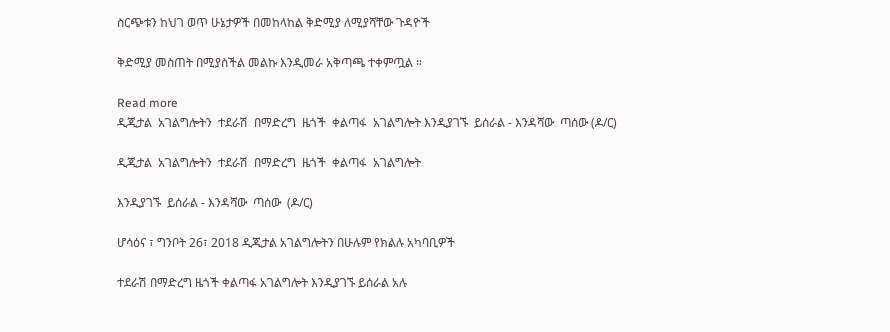ስርጭቱን ከህገ ወጥ ሁኔታዎች በመከላከል ቅድሚያ ለሚያሻቸው ጉዳዮች

ቅድሚያ መስጠት በሚያስችል መልኩ እንዲመራ አቅጣጫ ተቀምጧል ።

Read more
ዲጂታል  አገልግሎትን  ተደራሽ  በማድረግ  ዜጎች  ቀልጣፋ  አገልግሎት እንዲያገኙ  ይሰራል - እንዳሻው  ጣሰው (ዶ/ር)

ዲጂታል  አገልግሎትን  ተደራሽ  በማድረግ  ዜጎች  ቀልጣፋ  አገልግሎት

እንዲያገኙ  ይሰራል - እንዳሻው  ጣሰው  (ዶ/ር)

ሆሳዕና ፣ ግንቦት 26፣ 2018 ዲጂታል አገልግሎትን በሁሉም የክልሉ አካባቢዎች

ተደራሽ በማድረግ ዜጎች ቀልጣፋ አገልግሎት እንዲያገኙ ይሰራል አሉ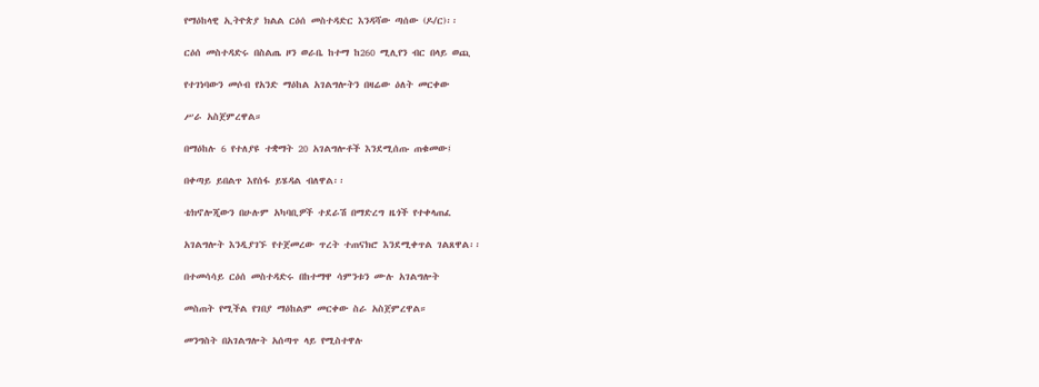የማዕከላዊ ኢትዮጵያ ክልል ርዕሰ መስተዳድር እንዳሻው ጣሰው (ዶ/ር)፡፡

ርዕሰ መስተዳድሩ በስልጤ ዞን ወራቤ ከተማ ከ260 ሚሊየን ብር በላይ ወጪ

የተገነባውን መሶብ የአንድ ማዕከል አገልግሎትን በዛሬው ዕለት መርቀው

ሥራ አስጀምረዋል።

በማዕከሉ 6 የተለያዩ ተቋማት 20 አገልግሎቶች እንደሚሰጡ ጠቁመው፤

በቀጣይ ይበልጥ እየሰፋ ይሄዳል ብለዋል፡፡

ቴክኖሎጂውን በሁሉም አካባቢዎች ተደራሽ በማድረግ ዜጎች የተቀላጠፈ

አገልግሎት እንዲያገኙ የተጀመረው ጥረት ተጠናክሮ እንደሚቀጥል ገልጸዋል፡፡

በተመሳሳይ ርዕሰ መስተዳድሩ በከተማዋ ሳምንቱን ሙሉ አገልግሎት

መስጠት የሚችል የገበያ ማዕከልም መርቀው ስራ አስጀምረዋል።

መንግስት በአገልግሎት አሰጣጥ ላይ የሚስተዋሉ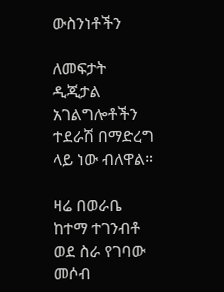ውስንነቶችን

ለመፍታት ዲጂታል አገልግሎቶችን ተደራሽ በማድረግ ላይ ነው ብለዋል።

ዛሬ በወራቤ ከተማ ተገንብቶ ወደ ስራ የገባው መሶብ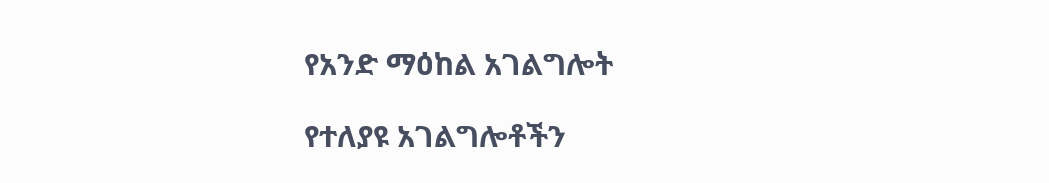የአንድ ማዕከል አገልግሎት

የተለያዩ አገልግሎቶችን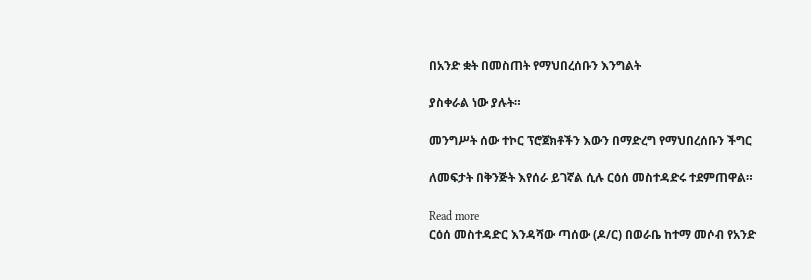በአንድ ቋት በመስጠት የማህበረሰቡን እንግልት

ያስቀራል ነው ያሉት።

መንግሥት ሰው ተኮር ፕሮጀክቶችን እውን በማድረግ የማህበረሰቡን ችግር

ለመፍታት በቅንጅት እየሰራ ይገኛል ሲሉ ርዕሰ መስተዳድሩ ተደምጠዋል።

Read more
ርዕሰ መስተዳድር እንዳሻው ጣሰው (ዶ/ር) በወራቤ ከተማ መሶብ የአንድ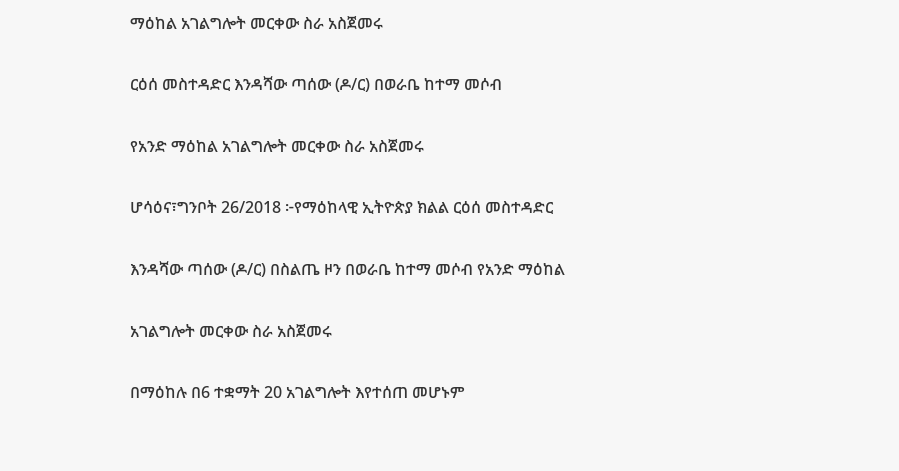ማዕከል አገልግሎት መርቀው ስራ አስጀመሩ

ርዕሰ መስተዳድር እንዳሻው ጣሰው (ዶ/ር) በወራቤ ከተማ መሶብ

የአንድ ማዕከል አገልግሎት መርቀው ስራ አስጀመሩ

ሆሳዕና፣ግንቦት 26/2018 ፦የማዕከላዊ ኢትዮጵያ ክልል ርዕሰ መስተዳድር

እንዳሻው ጣሰው (ዶ/ር) በስልጤ ዞን በወራቤ ከተማ መሶብ የአንድ ማዕከል

አገልግሎት መርቀው ስራ አስጀመሩ

በማዕከሉ በ6 ተቋማት 20 አገልግሎት እየተሰጠ መሆኑም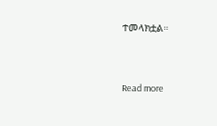ተመላክቷል።


Read more